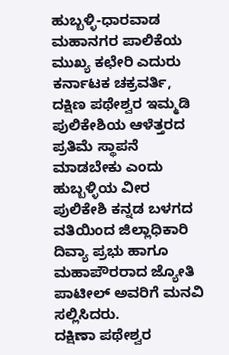ಹುಬ್ಬಳ್ಳಿ-ಧಾರವಾಡ ಮಹಾನಗರ ಪಾಲಿಕೆಯ ಮುಖ್ಯ ಕಛೇರಿ ಎದುರು ಕರ್ನಾಟಕ ಚಕ್ರವರ್ತಿ, ದಕ್ಷಿಣ ಪಥೇಶ್ವರ ಇಮ್ಮಡಿ ಪುಲಿಕೇಶಿಯ ಆಳೆತ್ತರದ ಪ್ರತಿಮೆ ಸ್ಥಾಪನೆ ಮಾಡಬೇಕು ಎಂದು ಹುಬ್ಬಳ್ಳಿಯ ವೀರ ಪುಲಿಕೇಶಿ ಕನ್ನಡ ಬಳಗದ ವತಿಯಿಂದ ಜಿಲ್ಲಾಧಿಕಾರಿ ದಿವ್ಯಾ ಪ್ರಭು ಹಾಗೂ ಮಹಾಪೌರರಾದ ಜ್ಯೋತಿ ಪಾಟೀಲ್ ಅವರಿಗೆ ಮನವಿ ಸಲ್ಲಿಸಿದರು.
ದಕ್ಷಿಣಾ ಪಥೇಶ್ವರ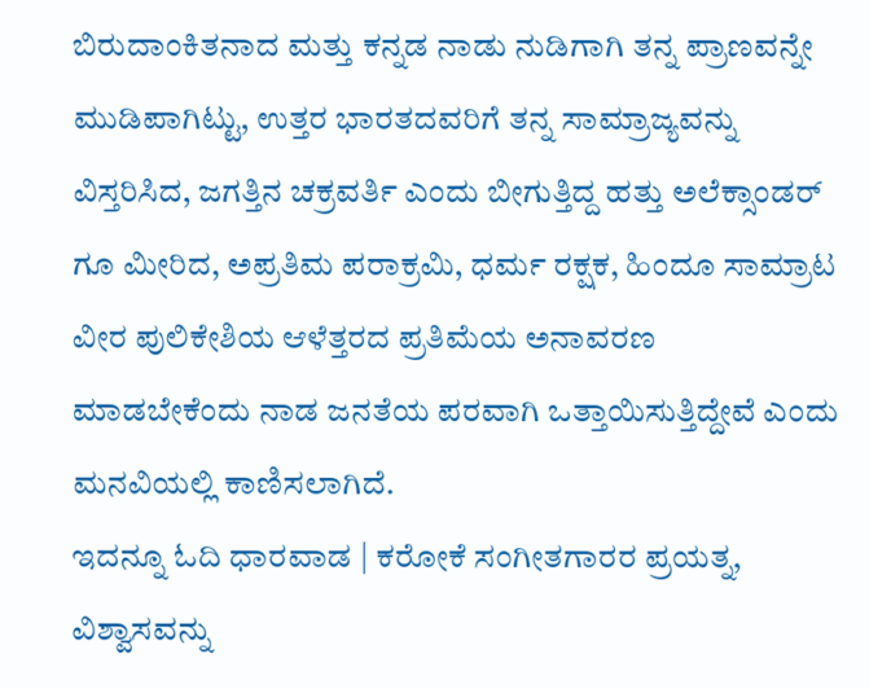ಬಿರುದಾಂಕಿತನಾದ ಮತ್ತು ಕನ್ನಡ ನಾಡು ನುಡಿಗಾಗಿ ತನ್ನ ಪ್ರಾಣವನ್ನೇ ಮುಡಿಪಾಗಿಟ್ಟು, ಉತ್ತರ ಭಾರತದವರಿಗೆ ತನ್ನ ಸಾಮ್ರಾಜ್ಯವನ್ನು ವಿಸ್ತರಿಸಿದ, ಜಗತ್ತಿನ ಚಕ್ರವರ್ತಿ ಎಂದು ಬೀಗುತ್ತಿದ್ದ ಹತ್ತು ಅಲೆಕ್ಸಾಂಡರ್ ಗೂ ಮೀರಿದ, ಅಪ್ರತಿಮ ಪರಾಕ್ರಮಿ, ಧರ್ಮ ರಕ್ಷಕ, ಹಿಂದೂ ಸಾಮ್ರಾಟ ವೀರ ಪುಲಿಕೇಶಿಯ ಆಳೆತ್ತರದ ಪ್ರತಿಮೆಯ ಅನಾವರಣ ಮಾಡಬೇಕೆಂದು ನಾಡ ಜನತೆಯ ಪರವಾಗಿ ಒತ್ತಾಯಿಸುತ್ತಿದ್ದೇವೆ ಎಂದು ಮನವಿಯಲ್ಲಿ ಕಾಣಿಸಲಾಗಿದೆ.
ಇದನ್ನೂ ಓದಿ ಧಾರವಾಡ | ಕರೋಕೆ ಸಂಗೀತಗಾರರ ಪ್ರಯತ್ನ, ವಿಶ್ವಾಸವನ್ನು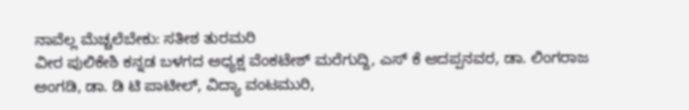ನಾವೆಲ್ಲ ಮೆಚ್ಚಲೆಬೇಕು: ಸತೀಶ ತುರಮರಿ
ವೀರ ಪುಲಿಕೇಶಿ ಕನ್ನಡ ಬಳಗದ ಅಧ್ಯಕ್ಷ ವೆಂಕಟೇಶ್ ಮರೆಗುದ್ದಿ, ಎಸ್ ಕೆ ಆದಪ್ಪನವರ, ಡಾ. ಲಿಂಗರಾಜ ಅಂಗಡಿ, ಡಾ. ಡಿ ಟಿ ಪಾಟೀಲ್, ವಿದ್ಯಾ ವಂಟಮುರಿ,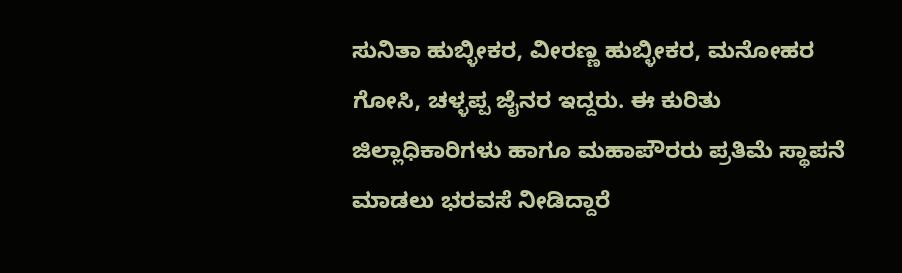ಸುನಿತಾ ಹುಬ್ಳೀಕರ, ವೀರಣ್ಣ ಹುಬ್ಳೀಕರ, ಮನೋಹರ ಗೋಸಿ, ಚಳ್ಳಪ್ಪ ಜೈನರ ಇದ್ದರು. ಈ ಕುರಿತು ಜಿಲ್ಲಾಧಿಕಾರಿಗಳು ಹಾಗೂ ಮಹಾಪೌರರು ಪ್ರತಿಮೆ ಸ್ಥಾಪನೆ ಮಾಡಲು ಭರವಸೆ ನೀಡಿದ್ದಾರೆ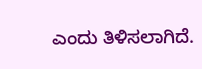ಎಂದು ತಿಳಿಸಲಾಗಿದೆ.